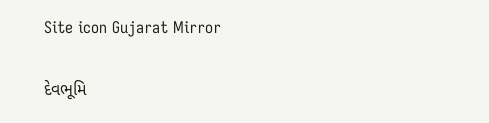Site icon Gujarat Mirror

દેવભૂમિ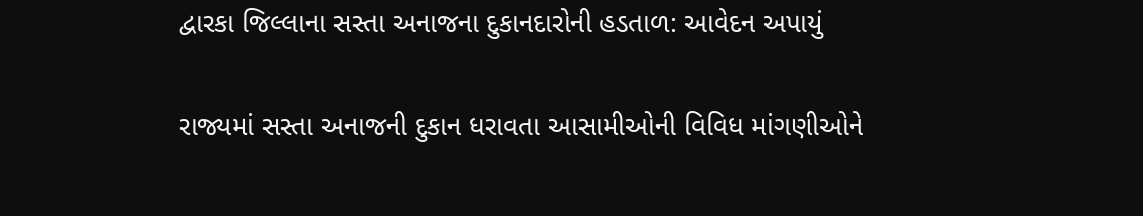દ્વારકા જિલ્લાના સસ્તા અનાજના દુકાનદારોની હડતાળ: આવેદન અપાયું

રાજ્યમાં સસ્તા અનાજની દુકાન ધરાવતા આસામીઓની વિવિધ માંગણીઓને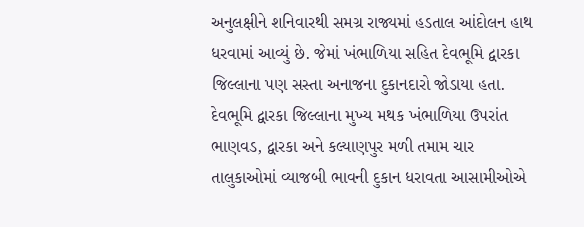અનુલક્ષીને શનિવારથી સમગ્ર રાજ્યમાં હડતાલ આંદોલન હાથ ધરવામાં આવ્યું છે. જેમાં ખંભાળિયા સહિત દેવભૂમિ દ્વારકા જિલ્લાના પણ સસ્તા અનાજના દુકાનદારો જોડાયા હતા. દેવભૂમિ દ્વારકા જિલ્લાના મુખ્ય મથક ખંભાળિયા ઉપરાંત ભાણવડ, દ્વારકા અને કલ્યાણપુર મળી તમામ ચાર તાલુકાઓમાં વ્યાજબી ભાવની દુકાન ધરાવતા આસામીઓએ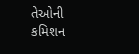તેઓની કમિશન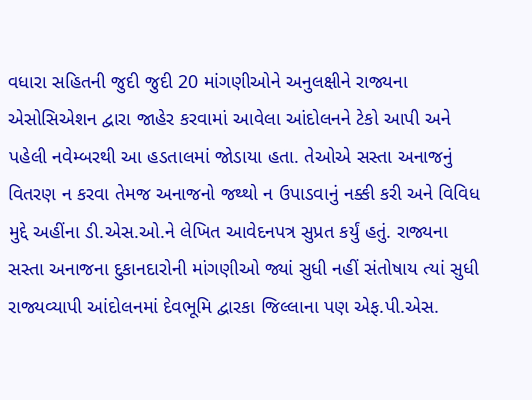વધારા સહિતની જુદી જુદી 20 માંગણીઓને અનુલક્ષીને રાજ્યના એસોસિએશન દ્વારા જાહેર કરવામાં આવેલા આંદોલનને ટેકો આપી અને પહેલી નવેમ્બરથી આ હડતાલમાં જોડાયા હતા. તેઓએ સસ્તા અનાજનું વિતરણ ન કરવા તેમજ અનાજનો જથ્થો ન ઉપાડવાનું નક્કી કરી અને વિવિધ મુદ્દે અહીંના ડી.એસ.ઓ.ને લેખિત આવેદનપત્ર સુપ્રત કર્યું હતું. રાજ્યના સસ્તા અનાજના દુકાનદારોની માંગણીઓ જ્યાં સુધી નહીં સંતોષાય ત્યાં સુધી રાજ્યવ્યાપી આંદોલનમાં દેવભૂમિ દ્વારકા જિલ્લાના પણ એફ.પી.એસ.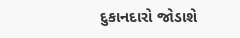દુકાનદારો જોડાશે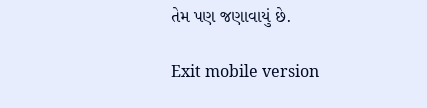તેમ પણ જણાવાયું છે.

Exit mobile version